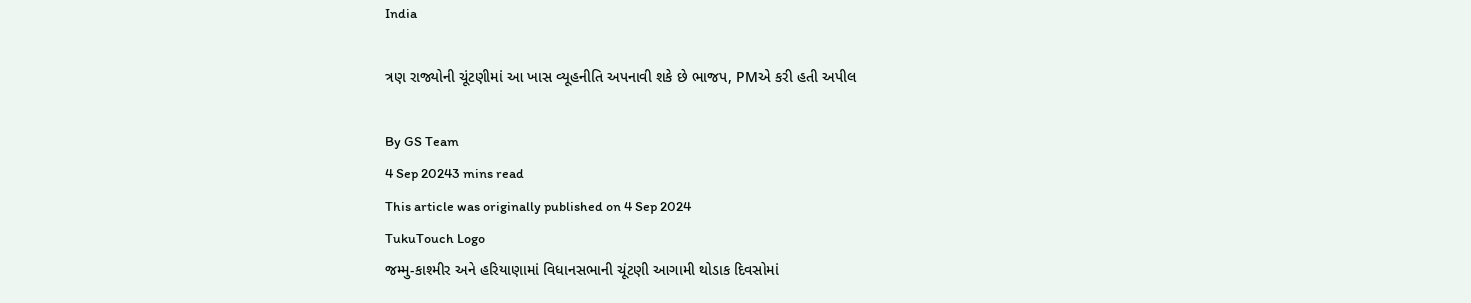India

ત્રણ રાજ્યોની ચૂંટણીમાં આ ખાસ વ્યૂહનીતિ અપનાવી શકે છે ભાજપ, PMએ કરી હતી અપીલ

By GS Team
4 Sep 20243 mins read
This article was originally published on 4 Sep 2024
TukuTouch Logo
જમ્મુ-કાશ્મીર અને હરિયાણામાં વિધાનસભાની ચૂંટણી આગામી થોડાક દિવસોમાં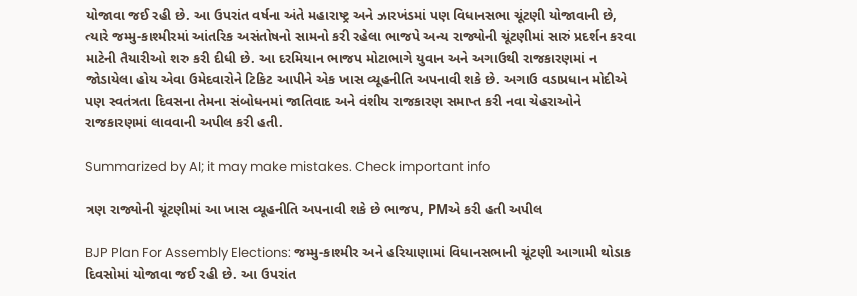યોજાવા જઈ રહી છે. આ ઉપરાંત વર્ષના અંતે મહારાષ્ટ્ર અને ઝારખંડમાં પણ વિધાનસભા ચૂંટણી યોજાવાની છે, ત્યારે જમ્મુ-કાશ્મીરમાં આંતરિક અસંતોષનો સામનો કરી રહેલા ભાજપે અન્ય રાજ્યોની ચૂંટણીમાં સારું પ્રદર્શન કરવા માટેની તૈયારીઓ શરુ કરી દીધી છે. આ દરમિયાન ભાજપ મોટાભાગે યુવાન અને અગાઉથી રાજકારણમાં ન જોડાયેલા હોય એવા ઉમેદવારોને ટિકિટ આપીને એક ખાસ વ્યૂહનીતિ અપનાવી શકે છે. અગાઉ વડાપ્રધાન મોદીએ પણ સ્વતંત્રતા દિવસના તેમના સંબોધનમાં જાતિવાદ અને વંશીય રાજકારણ સમાપ્ત કરી નવા ચેહરાઓને રાજકારણમાં લાવવાની અપીલ કરી હતી.

Summarized by AI; it may make mistakes. Check important info

ત્રણ રાજ્યોની ચૂંટણીમાં આ ખાસ વ્યૂહનીતિ અપનાવી શકે છે ભાજપ, PMએ કરી હતી અપીલ

BJP Plan For Assembly Elections: જમ્મુ-કાશ્મીર અને હરિયાણામાં વિધાનસભાની ચૂંટણી આગામી થોડાક દિવસોમાં યોજાવા જઈ રહી છે. આ ઉપરાંત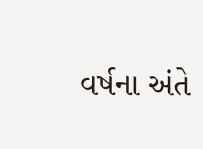વર્ષના અંતે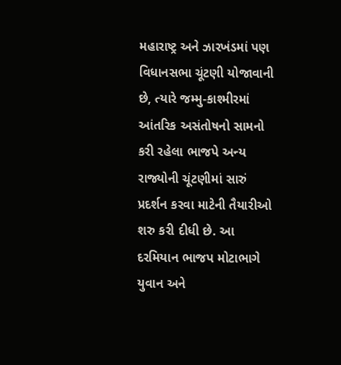મહારાષ્ટ્ર અને ઝારખંડમાં પણ વિધાનસભા ચૂંટણી યોજાવાની છે, ત્યારે જમ્મુ-કાશ્મીરમાં આંતરિક અસંતોષનો સામનો કરી રહેલા ભાજપે અન્ય રાજ્યોની ચૂંટણીમાં સારું પ્રદર્શન કરવા માટેની તૈયારીઓ શરુ કરી દીધી છે. આ દરમિયાન ભાજપ મોટાભાગે યુવાન અને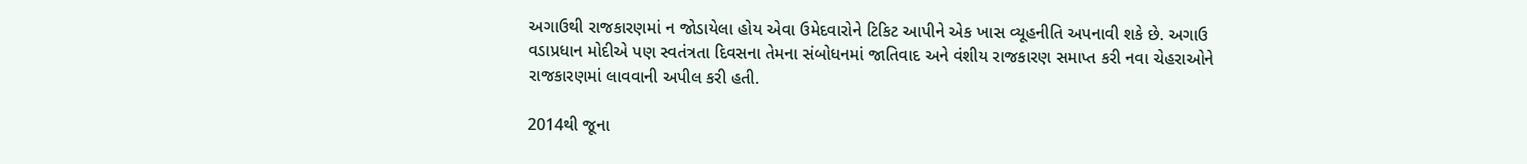અગાઉથી રાજકારણમાં ન જોડાયેલા હોય એવા ઉમેદવારોને ટિકિટ આપીને એક ખાસ વ્યૂહનીતિ અપનાવી શકે છે. અગાઉ વડાપ્રધાન મોદીએ પણ સ્વતંત્રતા દિવસના તેમના સંબોધનમાં જાતિવાદ અને વંશીય રાજકારણ સમાપ્ત કરી નવા ચેહરાઓને રાજકારણમાં લાવવાની અપીલ કરી હતી.

2014થી જૂના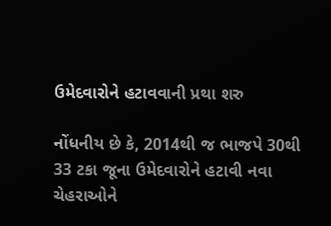ઉમેદવારોને હટાવવાની પ્રથા શરુ

નોંધનીય છે કે, 2014થી જ ભાજપે 30થી 33 ટકા જૂના ઉમેદવારોને હટાવી નવા ચેહરાઓને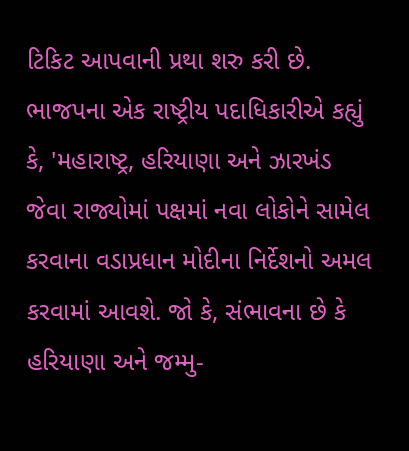ટિકિટ આપવાની પ્રથા શરુ કરી છે. ભાજપના એક રાષ્ટ્રીય પદાધિકારીએ કહ્યું કે, 'મહારાષ્ટ્ર, હરિયાણા અને ઝારખંડ જેવા રાજ્યોમાં પક્ષમાં નવા લોકોને સામેલ કરવાના વડાપ્રધાન મોદીના નિર્દેશનો અમલ કરવામાં આવશે. જો કે, સંભાવના છે કે હરિયાણા અને જમ્મુ-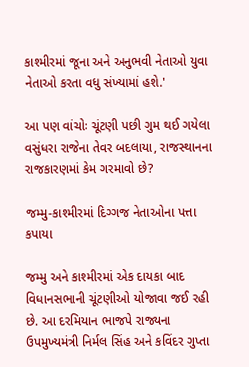કાશ્મીરમાં જૂના અને અનુભવી નેતાઓ યુવા નેતાઓ કરતા વધુ સંખ્યામાં હશે.'

આ પણ વાંચોઃ ચૂંટણી પછી ગુમ થઈ ગયેલા વસુંધરા રાજેના તેવર બદલાયા, રાજસ્થાનના રાજકારણમાં કેમ ગરમાવો છે?

જમ્મુ-કાશ્મીરમાં દિગ્ગજ નેતાઓના પત્તા કપાયા

જમ્મુ અને કાશ્મીરમાં એક દાયકા બાદ વિધાનસભાની ચૂંટણીઓ યોજાવા જઈ રહી છે. આ દરમિયાન ભાજપે રાજ્યના ઉપમુખ્યમંત્રી નિર્મલ સિંહ અને કવિંદર ગુપ્તા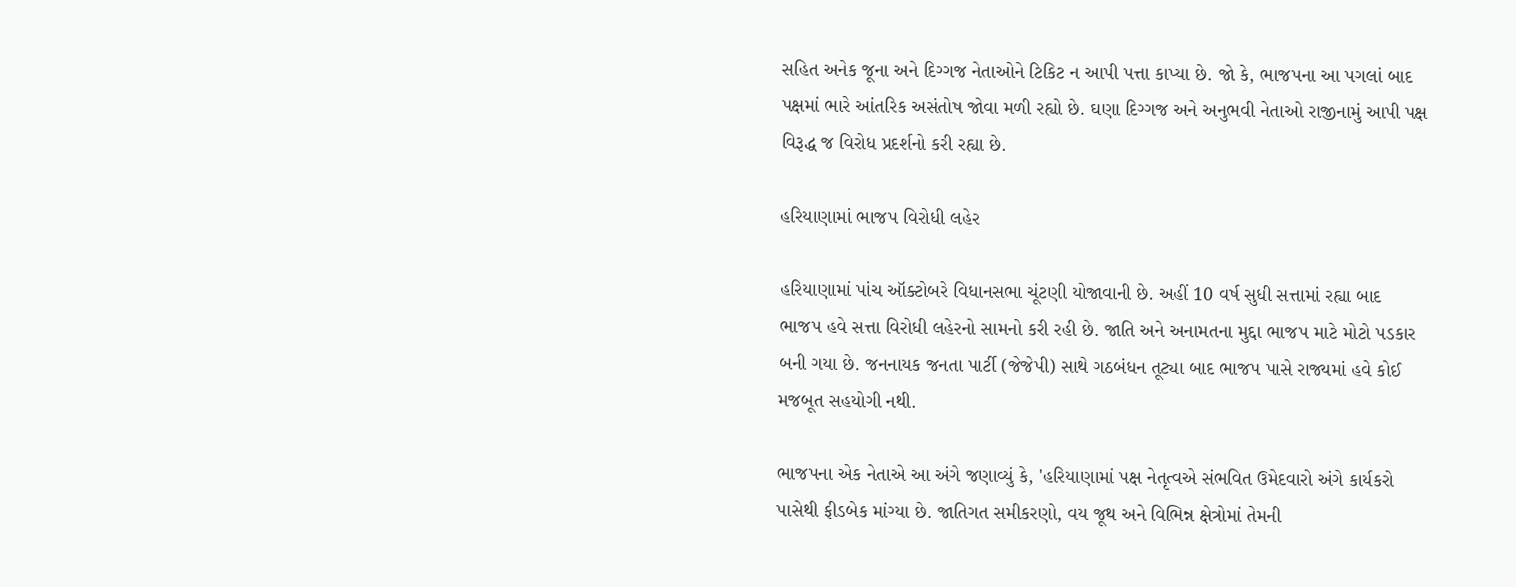સહિત અનેક જૂના અને દિગ્ગજ નેતાઓને ટિકિટ ન આપી પત્તા કાપ્યા છે. જો કે, ભાજપના આ પગલાં બાદ પક્ષમાં ભારે આંતરિક અસંતોષ જોવા મળી રહ્યો છે. ઘણા દિગ્ગજ અને અનુભવી નેતાઓ રાજીનામું આપી પક્ષ વિરૂદ્ધ જ વિરોધ પ્રદર્શનો કરી રહ્યા છે.

હરિયાણામાં ભાજપ વિરોધી લહેર

હરિયાણામાં પાંચ ઑક્ટોબરે વિધાનસભા ચૂંટણી યોજાવાની છે. અહીં 10 વર્ષ સુધી સત્તામાં રહ્યા બાદ ભાજપ હવે સત્તા વિરોધી લહેરનો સામનો કરી રહી છે. જાતિ અને અનામતના મુદ્દા ભાજપ માટે મોટો પડકાર બની ગયા છે. જનનાયક જનતા પાર્ટી (જેજેપી) સાથે ગઠબંધન તૂટ્યા બાદ ભાજપ પાસે રાજ્યમાં હવે કોઈ મજબૂત સહયોગી નથી.

ભાજપના એક નેતાએ આ અંગે જણાવ્યું કે, 'હરિયાણામાં પક્ષ નેતૃત્વએ સંભવિત ઉમેદવારો અંગે કાર્યકરો પાસેથી ફીડબેક માંગ્યા છે. જાતિગત સમીકરણો, વય જૂથ અને વિભિન્ન ક્ષેત્રોમાં તેમની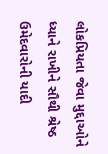લોકપ્રિયતા જેવા મુદ્દાઓને ધ્યાને રાખીને સૌથી શ્રેષ્ઠ ઉમેદવારોની યાદી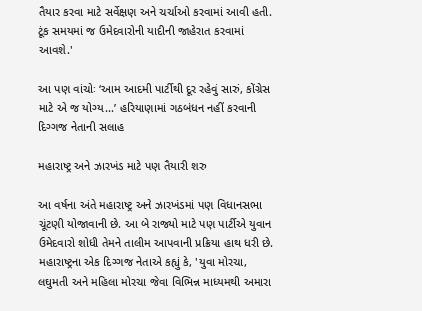તૈયાર કરવા માટે સર્વેક્ષણ અને ચર્ચાઓ કરવામાં આવી હતી. ટૂંક સમયમાં જ ઉમેદવારોની યાદીની જાહેરાત કરવામાં આવશે.'

આ પણ વાંચોઃ ‘આમ આદમી પાર્ટીથી દૂર રહેવું સારું, કોંગ્રેસ માટે એ જ યોગ્ય...’ હરિયાણામાં ગઠબંધન નહીં કરવાની દિગ્ગજ નેતાની સલાહ

મહારાષ્ટ્ર અને ઝારખંડ માટે પણ તૈયારી શરુ

આ વર્ષના અંતે મહારાષ્ટ્ર અને ઝારખંડમાં પણ વિધાનસભા ચૂંટણી યોજાવાની છે. આ બે રાજ્યો માટે પણ પાર્ટીએ યુવાન ઉમેદવારો શોધી તેમને તાલીમ આપવાની પ્રક્રિયા હાથ ધરી છે. મહારાષ્ટ્રના એક દિગ્ગજ નેતાએ કહ્યું કે, 'યુવા મોરચા, લઘુમતી અને મહિલા મોરચા જેવા વિભિન્ન માધ્યમથી અમારા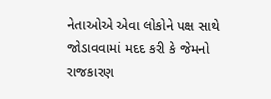નેતાઓએ એવા લોકોને પક્ષ સાથે જોડાવવામાં મદદ કરી કે જેમનો રાજકારણ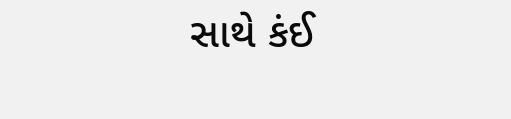સાથે કંઈ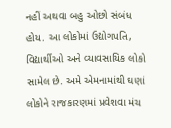નહીં અથવા બહુ ઓછો સંબંધ હોય. આ લોકોમાં ઉદ્યોગપતિ, વિદ્યાર્થીઓ અને વ્યાવસાયિક લોકો સામેલ છે. અમે એમનામાંથી ઘણાં લોકોને રાજકારણમાં પ્રવેશવા મંચ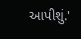આપીશું.'